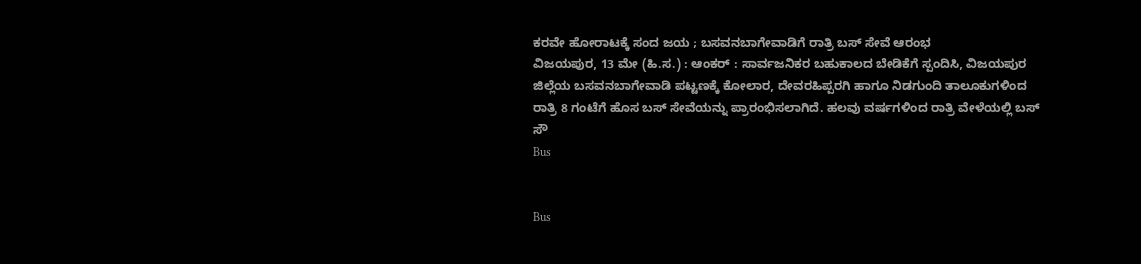ಕರವೇ ಹೋರಾಟಕ್ಕೆ ಸಂದ ಜಯ ; ಬಸವನಬಾಗೇವಾಡಿಗೆ ರಾತ್ರಿ ಬಸ್ ಸೇವೆ ಆರಂಭ
ವಿಜಯಪುರ, 13 ಮೇ (ಹಿ.ಸ.) : ಆಂಕರ್ : ಸಾರ್ವಜನಿಕರ ಬಹುಕಾಲದ ಬೇಡಿಕೆಗೆ ಸ್ಪಂದಿಸಿ, ವಿಜಯಪುರ ಜಿಲ್ಲೆಯ ಬಸವನಬಾಗೇವಾಡಿ ಪಟ್ಟಣಕ್ಕೆ ಕೋಲಾರ, ದೇವರಹಿಪ್ಪರಗಿ ಹಾಗೂ ನಿಡಗುಂದಿ ತಾಲೂಕುಗಳಿಂದ ರಾತ್ರಿ 8 ಗಂಟೆಗೆ ಹೊಸ ಬಸ್ ಸೇವೆಯನ್ನು ಪ್ರಾರಂಭಿಸಲಾಗಿದೆ. ಹಲವು ವರ್ಷಗಳಿಂದ ರಾತ್ರಿ ವೇಳೆಯಲ್ಲಿ ಬಸ್ ಸೌ
Bus


Bus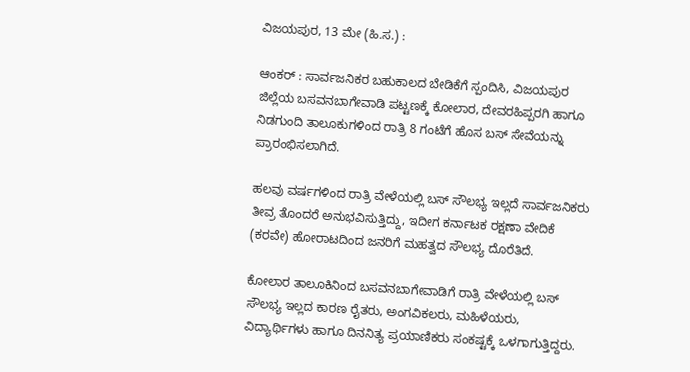ವಿಜಯಪುರ, 13 ಮೇ (ಹಿ.ಸ.) :

ಆಂಕರ್ : ಸಾರ್ವಜನಿಕರ ಬಹುಕಾಲದ ಬೇಡಿಕೆಗೆ ಸ್ಪಂದಿಸಿ, ವಿಜಯಪುರ ಜಿಲ್ಲೆಯ ಬಸವನಬಾಗೇವಾಡಿ ಪಟ್ಟಣಕ್ಕೆ ಕೋಲಾರ, ದೇವರಹಿಪ್ಪರಗಿ ಹಾಗೂ ನಿಡಗುಂದಿ ತಾಲೂಕುಗಳಿಂದ ರಾತ್ರಿ 8 ಗಂಟೆಗೆ ಹೊಸ ಬಸ್ ಸೇವೆಯನ್ನು ಪ್ರಾರಂಭಿಸಲಾಗಿದೆ.

ಹಲವು ವರ್ಷಗಳಿಂದ ರಾತ್ರಿ ವೇಳೆಯಲ್ಲಿ ಬಸ್ ಸೌಲಭ್ಯ ಇಲ್ಲದೆ ಸಾರ್ವಜನಿಕರು ತೀವ್ರ ತೊಂದರೆ ಅನುಭವಿಸುತ್ತಿದ್ದು, ಇದೀಗ ಕರ್ನಾಟಕ ರಕ್ಷಣಾ ವೇದಿಕೆ (ಕರವೇ) ಹೋರಾಟದಿಂದ ಜನರಿಗೆ ಮಹತ್ವದ ಸೌಲಭ್ಯ ದೊರೆತಿದೆ.

ಕೋಲಾರ ತಾಲೂಕಿನಿಂದ ಬಸವನಬಾಗೇವಾಡಿಗೆ ರಾತ್ರಿ ವೇಳೆಯಲ್ಲಿ ಬಸ್ ಸೌಲಭ್ಯ ಇಲ್ಲದ ಕಾರಣ ರೈತರು, ಅಂಗವಿಕಲರು, ಮಹಿಳೆಯರು, ವಿದ್ಯಾರ್ಥಿಗಳು ಹಾಗೂ ದಿನನಿತ್ಯ ಪ್ರಯಾಣಿಕರು ಸಂಕಷ್ಟಕ್ಕೆ ಒಳಗಾಗುತ್ತಿದ್ದರು.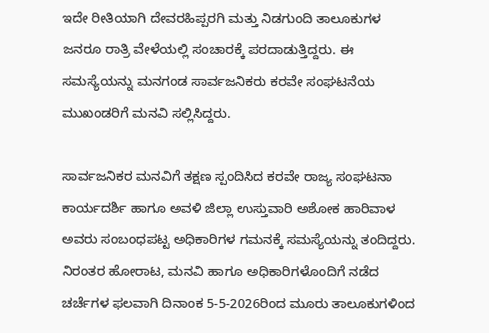ಇದೇ ರೀತಿಯಾಗಿ ದೇವರಹಿಪ್ಪರಗಿ ಮತ್ತು ನಿಡಗುಂದಿ ತಾಲೂಕುಗಳ ಜನರೂ ರಾತ್ರಿ ವೇಳೆಯಲ್ಲಿ ಸಂಚಾರಕ್ಕೆ ಪರದಾಡುತ್ತಿದ್ದರು. ಈ ಸಮಸ್ಯೆಯನ್ನು ಮನಗಂಡ ಸಾರ್ವಜನಿಕರು ಕರವೇ ಸಂಘಟನೆಯ ಮುಖಂಡರಿಗೆ ಮನವಿ ಸಲ್ಲಿಸಿದ್ದರು.

ಸಾರ್ವಜನಿಕರ ಮನವಿಗೆ ತಕ್ಷಣ ಸ್ಪಂದಿಸಿದ ಕರವೇ ರಾಜ್ಯ ಸಂಘಟನಾ ಕಾರ್ಯದರ್ಶಿ ಹಾಗೂ ಅವಳಿ ಜಿಲ್ಲಾ ಉಸ್ತುವಾರಿ ಅಶೋಕ ಹಾರಿವಾಳ ಅವರು ಸಂಬಂಧಪಟ್ಟ ಅಧಿಕಾರಿಗಳ ಗಮನಕ್ಕೆ ಸಮಸ್ಯೆಯನ್ನು ತಂದಿದ್ದರು. ನಿರಂತರ ಹೋರಾಟ, ಮನವಿ ಹಾಗೂ ಅಧಿಕಾರಿಗಳೊಂದಿಗೆ ನಡೆದ ಚರ್ಚೆಗಳ ಫಲವಾಗಿ ದಿನಾಂಕ 5-5-2026ರಿಂದ ಮೂರು ತಾಲೂಕುಗಳಿಂದ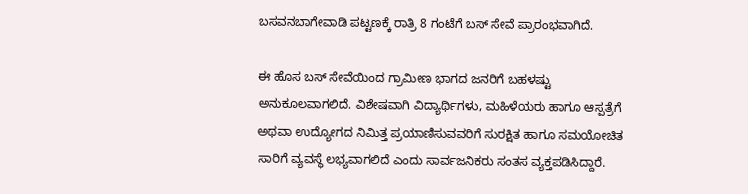ಬಸವನಬಾಗೇವಾಡಿ ಪಟ್ಟಣಕ್ಕೆ ರಾತ್ರಿ 8 ಗಂಟೆಗೆ ಬಸ್ ಸೇವೆ ಪ್ರಾರಂಭವಾಗಿದೆ.

ಈ ಹೊಸ ಬಸ್ ಸೇವೆಯಿಂದ ಗ್ರಾಮೀಣ ಭಾಗದ ಜನರಿಗೆ ಬಹಳಷ್ಟು ಅನುಕೂಲವಾಗಲಿದೆ. ವಿಶೇಷವಾಗಿ ವಿದ್ಯಾರ್ಥಿಗಳು, ಮಹಿಳೆಯರು ಹಾಗೂ ಆಸ್ಪತ್ರೆಗೆ ಅಥವಾ ಉದ್ಯೋಗದ ನಿಮಿತ್ತ ಪ್ರಯಾಣಿಸುವವರಿಗೆ ಸುರಕ್ಷಿತ ಹಾಗೂ ಸಮಯೋಚಿತ ಸಾರಿಗೆ ವ್ಯವಸ್ಥೆ ಲಭ್ಯವಾಗಲಿದೆ ಎಂದು ಸಾರ್ವಜನಿಕರು ಸಂತಸ ವ್ಯಕ್ತಪಡಿಸಿದ್ದಾರೆ.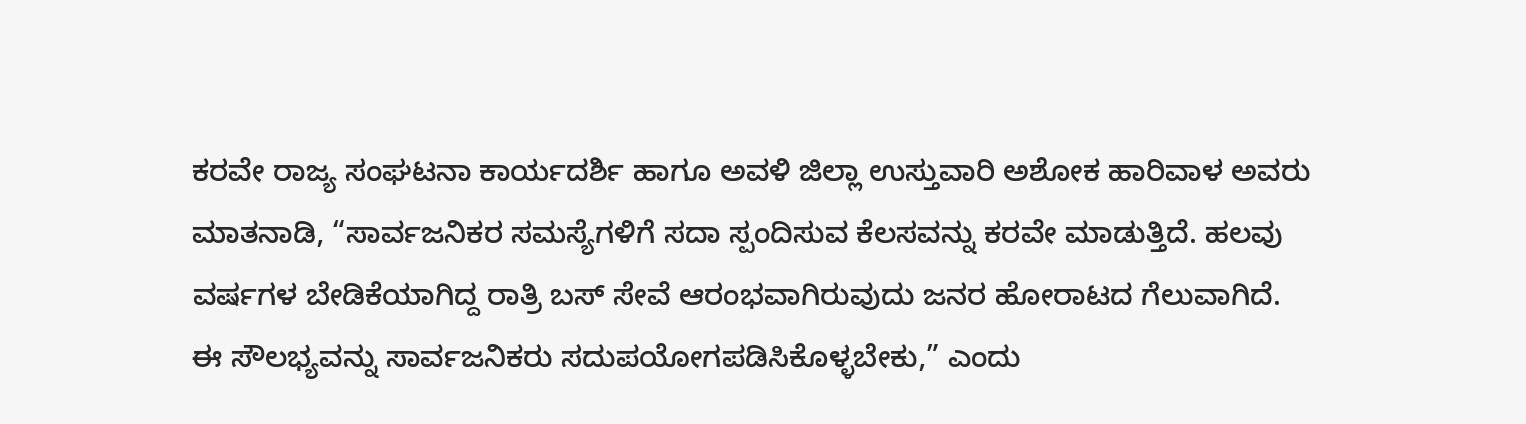ಕರವೇ ರಾಜ್ಯ ಸಂಘಟನಾ ಕಾರ್ಯದರ್ಶಿ ಹಾಗೂ ಅವಳಿ ಜಿಲ್ಲಾ ಉಸ್ತುವಾರಿ ಅಶೋಕ ಹಾರಿವಾಳ ಅವರು ಮಾತನಾಡಿ, “ಸಾರ್ವಜನಿಕರ ಸಮಸ್ಯೆಗಳಿಗೆ ಸದಾ ಸ್ಪಂದಿಸುವ ಕೆಲಸವನ್ನು ಕರವೇ ಮಾಡುತ್ತಿದೆ. ಹಲವು ವರ್ಷಗಳ ಬೇಡಿಕೆಯಾಗಿದ್ದ ರಾತ್ರಿ ಬಸ್ ಸೇವೆ ಆರಂಭವಾಗಿರುವುದು ಜನರ ಹೋರಾಟದ ಗೆಲುವಾಗಿದೆ. ಈ ಸೌಲಭ್ಯವನ್ನು ಸಾರ್ವಜನಿಕರು ಸದುಪಯೋಗಪಡಿಸಿಕೊಳ್ಳಬೇಕು,” ಎಂದು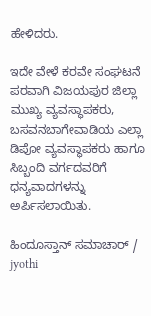ಹೇಳಿದರು.

ಇದೇ ವೇಳೆ ಕರವೇ ಸಂಘಟನೆ ಪರವಾಗಿ ವಿಜಯಪುರ ಜಿಲ್ಲಾ ಮುಖ್ಯ ವ್ಯವಸ್ಥಾಪಕರು, ಬಸವನಬಾಗೇವಾಡಿಯ ಎಲ್ಲಾ ಡಿಪೋ ವ್ಯವಸ್ಥಾಪಕರು ಹಾಗೂ ಸಿಬ್ಬಂದಿ ವರ್ಗದವರಿಗೆ ಧನ್ಯವಾದಗಳನ್ನು ಅರ್ಪಿಸಲಾಯಿತು.

ಹಿಂದೂಸ್ತಾನ್ ಸಮಾಚಾರ್ / jyothi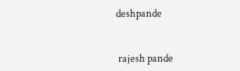deshpande


 rajesh pande